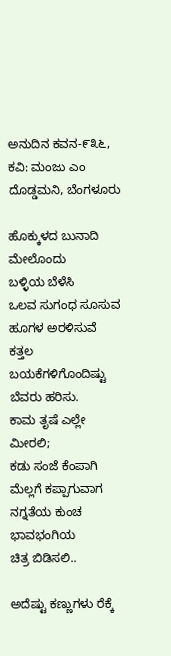ಅನುದಿನ‌ ಕವನ-೯೩೬, ಕವಿ: ಮಂಜು ಎಂ ದೊಡ್ಡಮನಿ, ಬೆಂಗಳೂರು

ಹೊಕ್ಕುಳದ ಬುನಾದಿ ಮೇಲೊಂದು
ಬಳ್ಳಿಯ ಬೆಳೆಸಿ
ಒಲವ ಸುಗಂಧ ಸೂಸುವ
ಹೂಗಳ ಅರಳಿಸುವೆ
ಕತ್ತಲ ಬಯಕೆಗಳಿಗೊಂದಿಷ್ಟು
ಬೆವರು ಹರಿಸು.
ಕಾಮ ತೃಷೆ ಎಲ್ಲೇ ಮೀರಲಿ;
ಕಡು ಸಂಜೆ ಕೆಂಪಾಗಿ
ಮೆಲ್ಲಗೆ ಕಪ್ಪಾಗುವಾಗ
ನಗ್ನತೆಯ ಕುಂಚ ಭಾವಭಂಗಿಯ
ಚಿತ್ರ ಬಿಡಿಸಲಿ..

ಅದೆಷ್ಟು ಕಣ್ಣುಗಳು ರೆಕ್ಕೆ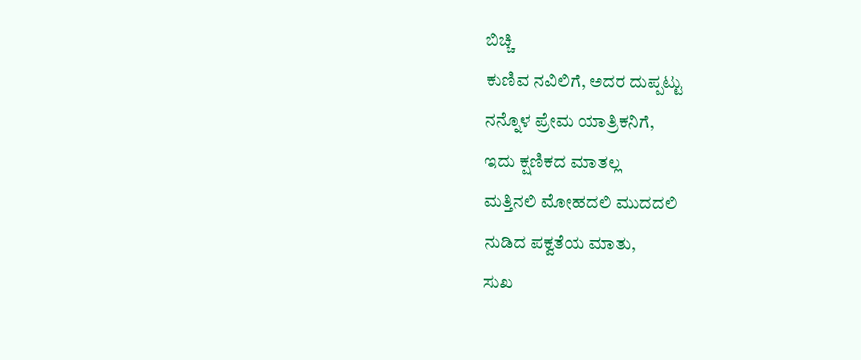ಬಿಚ್ಚಿ
ಕುಣಿವ ನವಿಲಿಗೆ, ಅದರ ದುಪ್ಪಟ್ಟು
ನನ್ನೊಳ ಪ್ರೇಮ ಯಾತ್ರಿಕನಿಗೆ,
ಇದು ಕ್ಷಣಿಕದ ಮಾತಲ್ಲ
ಮತ್ತಿನಲಿ ಮೋಹದಲಿ ಮುದದಲಿ
ನುಡಿದ ಪಕ್ವತೆಯ ಮಾತು,
ಸುಖ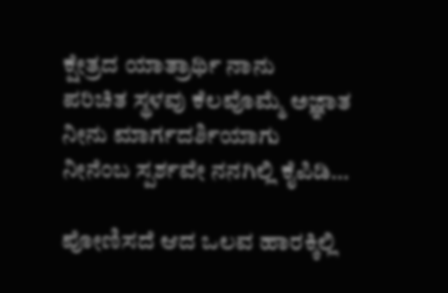ಕ್ಷೇತ್ರದ ಯಾತ್ರಾರ್ಥಿ ನಾನು
ಪರಿಚಿತ ಸ್ಥಳವು ಕೆಲವೊಮ್ಮೆ ಅಜ್ಞಾತ
ನೀನು ಮಾರ್ಗದರ್ಶಿಯಾಗು
ನೀನೆಂಬ ಸ್ಪರ್ಶವೇ ನನಗಿಲ್ಲಿ ಕೈಪಿಡಿ…

ಪೋಣಿಸದೆ ಆದ ಒಲವ ಹಾರಕ್ಕಿಲ್ಲಿ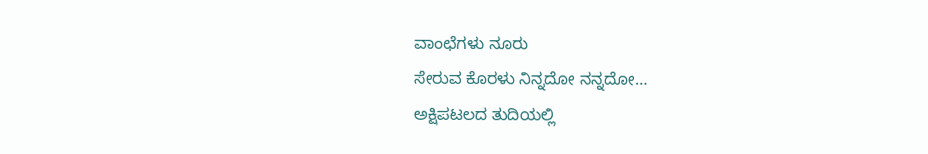ವಾಂಛೆಗಳು ನೂರು
ಸೇರುವ ಕೊರಳು ನಿನ್ನದೋ ನನ್ನದೋ…
ಅಕ್ಷಿಪಟಲದ ತುದಿಯಲ್ಲಿ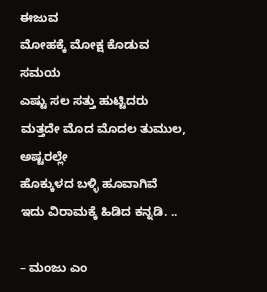ಈಜುವ
ಮೋಹಕ್ಕೆ ಮೋಕ್ಷ ಕೊಡುವ ಸಮಯ
ಎಷ್ಟು ಸಲ ಸತ್ತು ಹುಟ್ಟಿದರು
ಮತ್ತದೇ ಮೊದ ಮೊದಲ ತುಮುಲ,
ಅಷ್ಟರಲ್ಲೇ
ಹೊಕ್ಕುಳದ ಬಳ್ಳಿ ಹೂವಾಗಿವೆ
ಇದು ವಿರಾಮಕ್ಕೆ ಹಿಡಿದ ಕನ್ನಡಿ. ..

– ಮಂಜು ಎಂ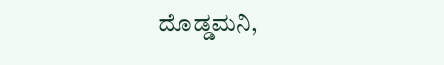ದೊಡ್ಡಮನಿ,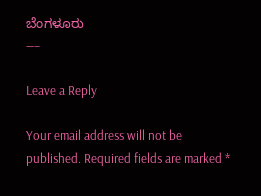ಬೆಂಗಳೂರು
—–

Leave a Reply

Your email address will not be published. Required fields are marked *